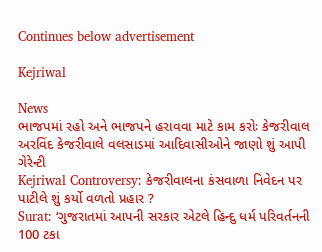Continues below advertisement

Kejriwal

News
ભાજપમાં રહો અને ભાજપને હરાવવા માટે કામ કરોઃ કેજરીવાલ
અરવિંદ કેજરીવાલે વલસાડમાં આદિવાસીઓને જાણો શું આપી ગેરેન્ટી
Kejriwal Controversy: કેજરીવાલના કંસવાળા નિવેદન પર પાટીલે શું કર્યો વળતો પ્રહાર ?
Surat: ‘ગુજરાતમાં આપની સરકાર એટલે હિન્દુ ધર્મ પરિવર્તનની 100 ટકા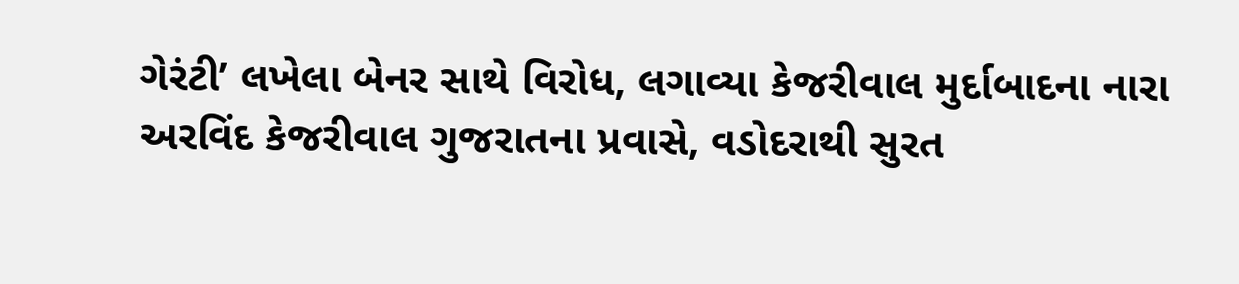ગેરંટી’ લખેલા બેનર સાથે વિરોધ, લગાવ્યા કેજરીવાલ મુર્દાબાદના નારા
અરવિંદ કેજરીવાલ ગુજરાતના પ્રવાસે, વડોદરાથી સુરત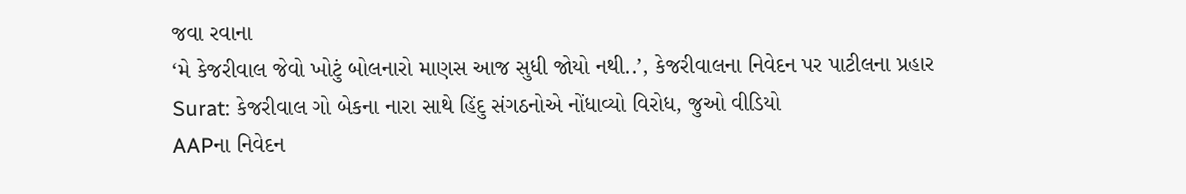જવા રવાના
‘મે કેજરીવાલ જેવો ખોટું બોલનારો માણસ આજ સુધી જોયો નથી..’, કેજરીવાલના નિવેદન પર પાટીલના પ્રહાર
Surat: કેજરીવાલ ગો બેકના નારા સાથે હિંદુ સંગઠનોએ નોંધાવ્યો વિરોધ, જુઓ વીડિયો
AAPના નિવેદન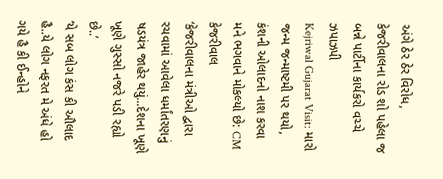અંગે ઠેર ઠેર વિરોધ, કેજરીવાલના રોડ શો પહેલા જ બન્ને પાર્ટીના કાર્યકરો વચ્ચે ઝપાઝપી
Kejriwal Gujarat Visit: મારો જન્મ જન્માષ્ટમી પર થયો, કંશની ઓલાદનો નાશ કરવા મને ભગવાને મોકલ્યો છે: CM કેજરીવાલ
‘કેજરીવાલના મંત્રીઓ દ્વારા રચવામાં આવેલા ધર્માંતરણનું ષડયંત્ર જાહેર થયું...દેશના ખૂણે ખૂણે ગુસ્સો નજરે પડી રહ્યો છે..’
‘યે સબ લોગ કંસ કી ઔલાદ હૈ..યે લોગ નફરત મે અંધે હો ગયે હૈ કી ઈન્હોને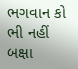ભગવાન કો ભી નહીં બક્ષા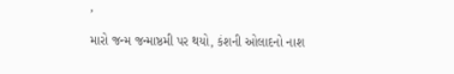’
મારો જન્મ જન્માષ્ઠમી પર થયો, કંશની ઓલાદનો નાશ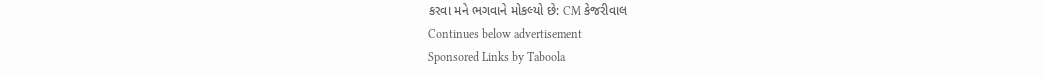કરવા મને ભગવાને મોકલ્યો છે: CM કેજરીવાલ
Continues below advertisement
Sponsored Links by Taboola